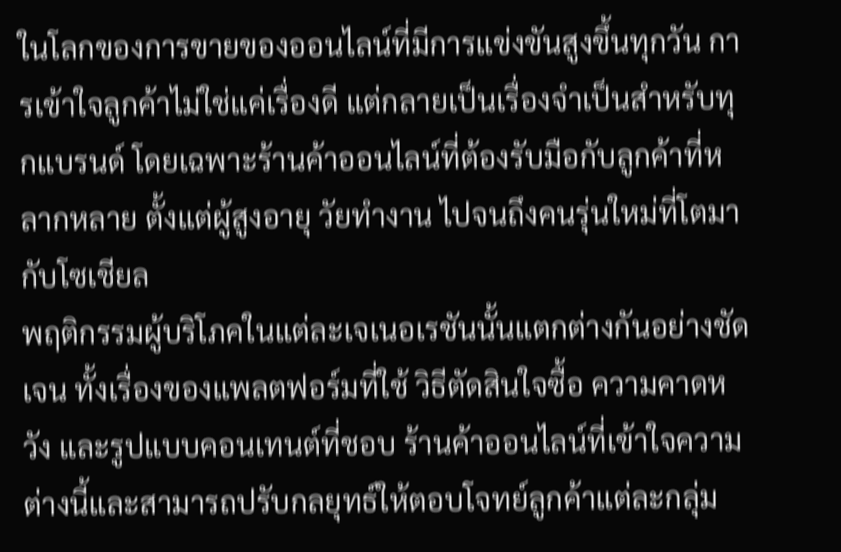ในโลกของการขายของออนไลน์ที่มีการแข่งขันสูงขึ้นทุกวัน การเข้าใจลูกค้าไม่ใช่แค่เรื่องดี แต่กลายเป็นเรื่องจำเป็นสำหรับทุกแบรนด์ โดยเฉพาะร้านค้าออนไลน์ที่ต้องรับมือกับลูกค้าที่หลากหลาย ตั้งแต่ผู้สูงอายุ วัยทำงาน ไปจนถึงคนรุ่นใหม่ที่โตมากับโซเชียล
พฤติกรรมผู้บริโภคในแต่ละเจเนอเรชันนั้นแตกต่างกันอย่างชัดเจน ทั้งเรื่องของแพลตฟอร์มที่ใช้ วิธีตัดสินใจซื้อ ความคาดหวัง และรูปแบบคอนเทนต์ที่ชอบ ร้านค้าออนไลน์ที่เข้าใจความต่างนี้และสามารถปรับกลยุทธ์ให้ตอบโจทย์ลูกค้าแต่ละกลุ่ม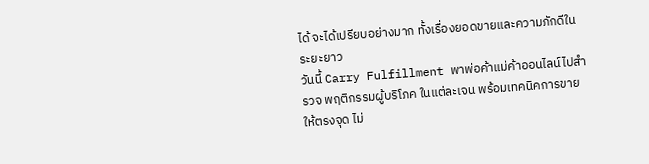ได้ จะได้เปรียบอย่างมาก ทั้งเรื่องยอดขายและความภักดีในระยะยาว
วันนี้ Carry Fulfillment พาพ่อค้าแม่ค้าออนไลน์ไปสำรวจ พฤติกรรมผู้บริโภค ในแต่ละเจน พร้อมเทคนิคการขายให้ตรงจุด ไม่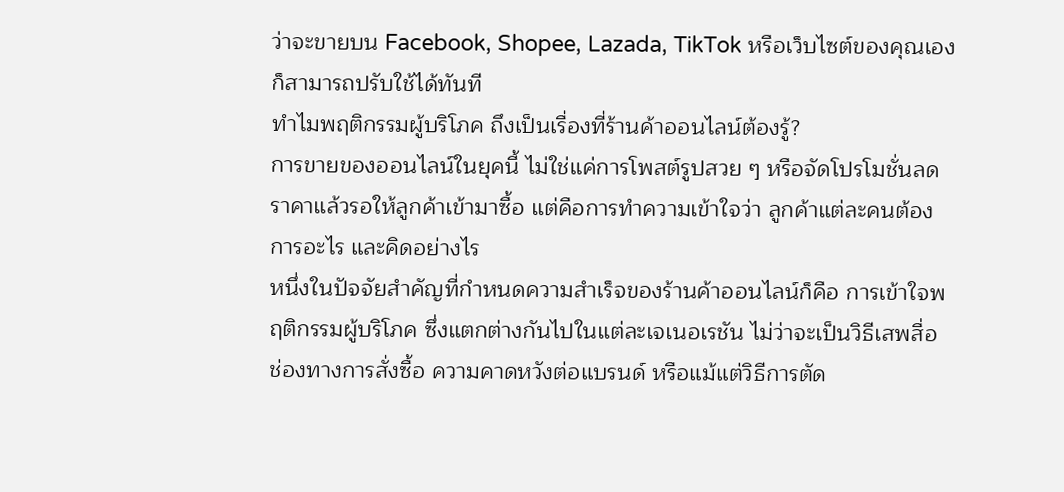ว่าจะขายบน Facebook, Shopee, Lazada, TikTok หรือเว็บไซต์ของคุณเอง ก็สามารถปรับใช้ได้ทันที
ทำไมพฤติกรรมผู้บริโภค ถึงเป็นเรื่องที่ร้านค้าออนไลน์ต้องรู้?
การขายของออนไลน์ในยุคนี้ ไม่ใช่แค่การโพสต์รูปสวย ๆ หรือจัดโปรโมชั่นลดราคาแล้วรอให้ลูกค้าเข้ามาซื้อ แต่คือการทำความเข้าใจว่า ลูกค้าแต่ละคนต้องการอะไร และคิดอย่างไร
หนึ่งในปัจจัยสำคัญที่กำหนดความสำเร็จของร้านค้าออนไลน์ก็คือ การเข้าใจพฤติกรรมผู้บริโภค ซึ่งแตกต่างกันไปในแต่ละเจเนอเรชัน ไม่ว่าจะเป็นวิธีเสพสื่อ ช่องทางการสั่งซื้อ ความคาดหวังต่อแบรนด์ หรือแม้แต่วิธีการตัด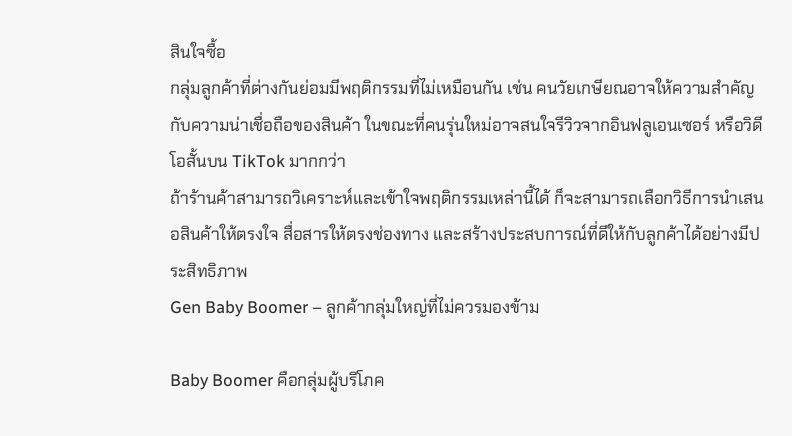สินใจซื้อ
กลุ่มลูกค้าที่ต่างกันย่อมมีพฤติกรรมที่ไม่เหมือนกัน เช่น คนวัยเกษียณอาจให้ความสำคัญกับความน่าเชื่อถือของสินค้า ในขณะที่คนรุ่นใหม่อาจสนใจรีวิวจากอินฟลูเอนเซอร์ หรือวิดีโอสั้นบน TikTok มากกว่า
ถ้าร้านค้าสามารถวิเคราะห์และเข้าใจพฤติกรรมเหล่านี้ได้ ก็จะสามารถเลือกวิธีการนำเสนอสินค้าให้ตรงใจ สื่อสารให้ตรงช่องทาง และสร้างประสบการณ์ที่ดีให้กับลูกค้าได้อย่างมีประสิทธิภาพ
Gen Baby Boomer – ลูกค้ากลุ่มใหญ่ที่ไม่ควรมองข้าม

Baby Boomer คือกลุ่มผู้บริโภค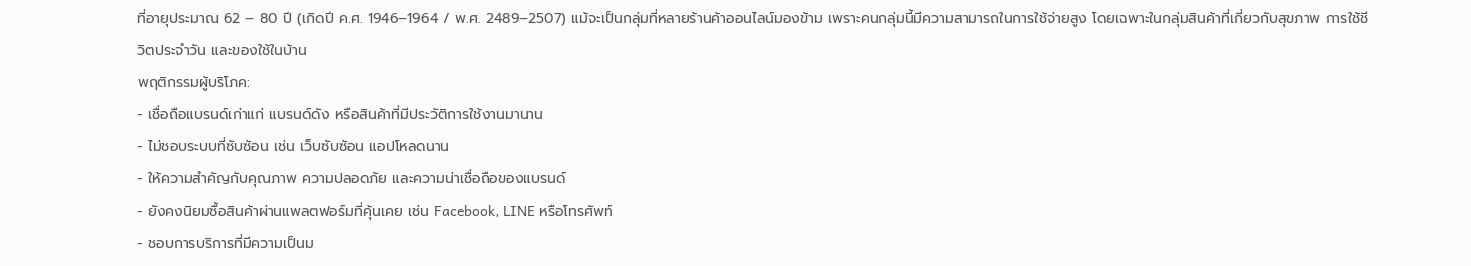ที่อายุประมาณ 62 – 80 ปี (เกิดปี ค.ศ. 1946–1964 / พ.ศ. 2489–2507) แม้จะเป็นกลุ่มที่หลายร้านค้าออนไลน์มองข้าม เพราะคนกลุ่มนี้มีความสามารถในการใช้จ่ายสูง โดยเฉพาะในกลุ่มสินค้าที่เกี่ยวกับสุขภาพ การใช้ชีวิตประจำวัน และของใช้ในบ้าน
พฤติกรรมผู้บริโภค:
- เชื่อถือแบรนด์เก่าแก่ แบรนด์ดัง หรือสินค้าที่มีประวัติการใช้งานมานาน
- ไม่ชอบระบบที่ซับซ้อน เช่น เว็บซับซ้อน แอปโหลดนาน
- ให้ความสำคัญกับคุณภาพ ความปลอดภัย และความน่าเชื่อถือของแบรนด์
- ยังคงนิยมซื้อสินค้าผ่านแพลตฟอร์มที่คุ้นเคย เช่น Facebook, LINE หรือโทรศัพท์
- ชอบการบริการที่มีความเป็นม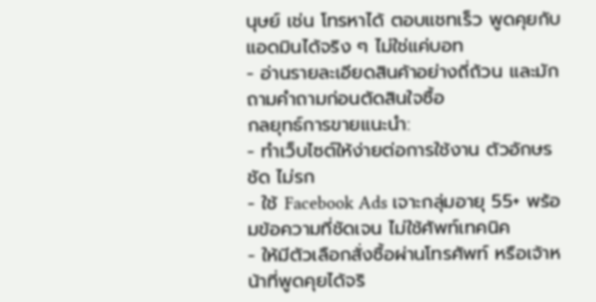นุษย์ เช่น โทรหาได้ ตอบแชทเร็ว พูดคุยกับแอดมินได้จริง ๆ ไม่ใช่แค่บอท
- อ่านรายละเอียดสินค้าอย่างถี่ถ้วน และมักถามคำถามก่อนตัดสินใจซื้อ
กลยุทธ์การขายแนะนำ:
- ทำเว็บไซต์ให้ง่ายต่อการใช้งาน ตัวอักษรชัด ไม่รก
- ใช้ Facebook Ads เจาะกลุ่มอายุ 55+ พร้อมข้อความที่ชัดเจน ไม่ใช้ศัพท์เทคนิค
- ให้มีตัวเลือกสั่งซื้อผ่านโทรศัพท์ หรือเจ้าหน้าที่พูดคุยได้จริ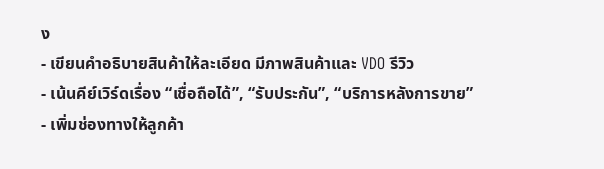ง
- เขียนคำอธิบายสินค้าให้ละเอียด มีภาพสินค้าและ VDO รีวิว
- เน้นคีย์เวิร์ดเรื่อง “เชื่อถือได้”, “รับประกัน”, “บริการหลังการขาย”
- เพิ่มช่องทางให้ลูกค้า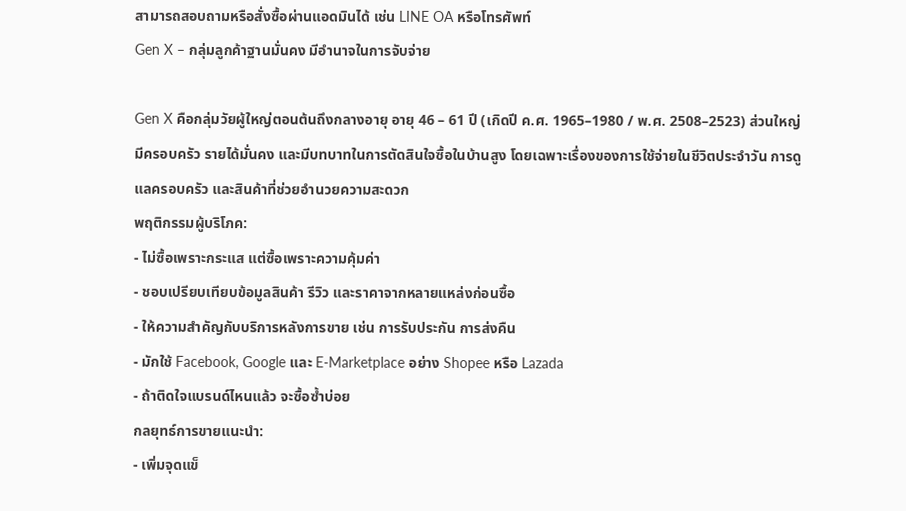สามารถสอบถามหรือสั่งซื้อผ่านแอดมินได้ เช่น LINE OA หรือโทรศัพท์
Gen X – กลุ่มลูกค้าฐานมั่นคง มีอำนาจในการจับจ่าย

Gen X คือกลุ่มวัยผู้ใหญ่ตอนต้นถึงกลางอายุ อายุ 46 – 61 ปี (เกิดปี ค.ศ. 1965–1980 / พ.ศ. 2508–2523) ส่วนใหญ่มีครอบครัว รายได้มั่นคง และมีบทบาทในการตัดสินใจซื้อในบ้านสูง โดยเฉพาะเรื่องของการใช้จ่ายในชีวิตประจำวัน การดูแลครอบครัว และสินค้าที่ช่วยอำนวยความสะดวก
พฤติกรรมผู้บริโภค:
- ไม่ซื้อเพราะกระแส แต่ซื้อเพราะความคุ้มค่า
- ชอบเปรียบเทียบข้อมูลสินค้า รีวิว และราคาจากหลายแหล่งก่อนซื้อ
- ให้ความสำคัญกับบริการหลังการขาย เช่น การรับประกัน การส่งคืน
- มักใช้ Facebook, Google และ E-Marketplace อย่าง Shopee หรือ Lazada
- ถ้าติดใจแบรนด์ไหนแล้ว จะซื้อซ้ำบ่อย
กลยุทธ์การขายแนะนำ:
- เพิ่มจุดแข็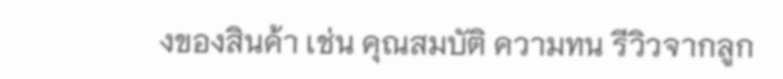งของสินค้า เช่น คุณสมบัติ ความทน รีวิวจากลูก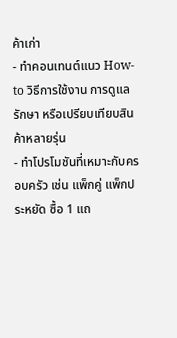ค้าเก่า
- ทำคอนเทนต์แนว How-to วิธีการใช้งาน การดูแลรักษา หรือเปรียบเทียบสินค้าหลายรุ่น
- ทำโปรโมชันที่เหมาะกับครอบครัว เช่น แพ็กคู่ แพ็กประหยัด ซื้อ 1 แถ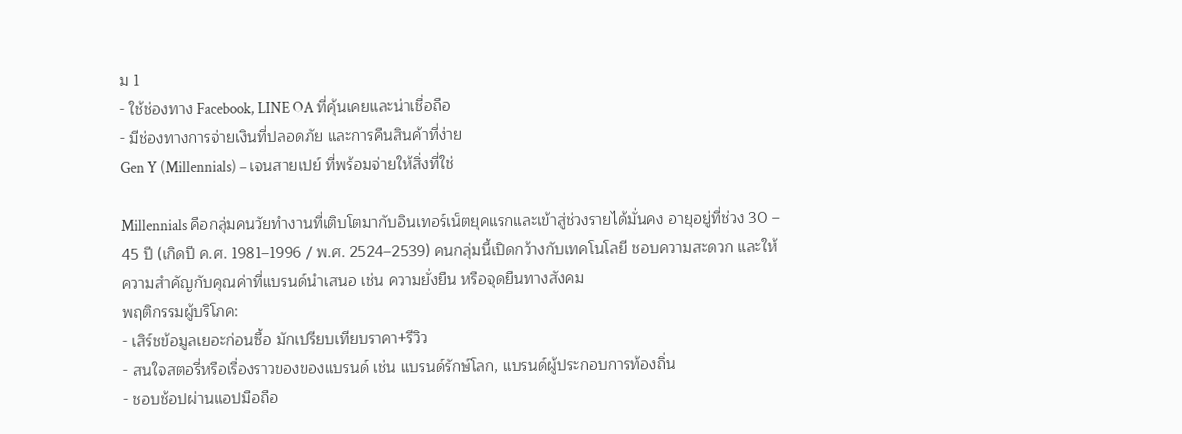ม 1
- ใช้ช่องทาง Facebook, LINE OA ที่คุ้นเคยและน่าเชื่อถือ
- มีช่องทางการจ่ายเงินที่ปลอดภัย และการคืนสินค้าที่ง่าย
Gen Y (Millennials) – เจนสายเปย์ ที่พร้อมจ่ายให้สิ่งที่ใช่

Millennials คือกลุ่มคนวัยทำงานที่เติบโตมากับอินเทอร์เน็ตยุคแรกและเข้าสู่ช่วงรายได้มั่นคง อายุอยู่ที่ช่วง 30 – 45 ปี (เกิดปี ค.ศ. 1981–1996 / พ.ศ. 2524–2539) คนกลุ่มนี้เปิดกว้างกับเทคโนโลยี ชอบความสะดวก และให้ความสำคัญกับคุณค่าที่แบรนด์นำเสนอ เช่น ความยั่งยืน หรือจุดยืนทางสังคม
พฤติกรรมผู้บริโภค:
- เสิร์ชข้อมูลเยอะก่อนซื้อ มักเปรียบเทียบราคา+รีวิว
- สนใจสตอรี่หรือเรื่องราวของของแบรนด์ เช่น แบรนด์รักษ์โลก, แบรนด์ผู้ประกอบการท้องถิ่น
- ชอบช้อปผ่านแอปมือถือ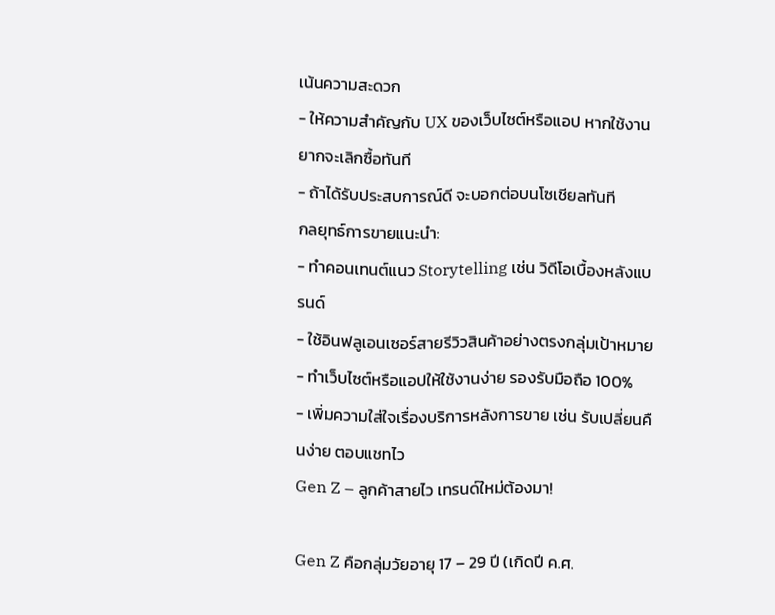เน้นความสะดวก
- ให้ความสำคัญกับ UX ของเว็บไซต์หรือแอป หากใช้งานยากจะเลิกซื้อทันที
- ถ้าได้รับประสบการณ์ดี จะบอกต่อบนโซเชียลทันที
กลยุทธ์การขายแนะนำ:
- ทำคอนเทนต์แนว Storytelling เช่น วิดีโอเบื้องหลังแบรนด์
- ใช้อินฟลูเอนเซอร์สายรีวิวสินค้าอย่างตรงกลุ่มเป้าหมาย
- ทำเว็บไซต์หรือแอปให้ใช้งานง่าย รองรับมือถือ 100%
- เพิ่มความใส่ใจเรื่องบริการหลังการขาย เช่น รับเปลี่ยนคืนง่าย ตอบแชทไว
Gen Z – ลูกค้าสายไว เทรนด์ใหม่ต้องมา!

Gen Z คือกลุ่มวัยอายุ 17 – 29 ปี (เกิดปี ค.ศ.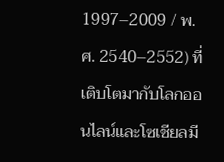1997–2009 / พ.ศ. 2540–2552) ที่เติบโตมากับโลกออนไลน์และโซเชียลมี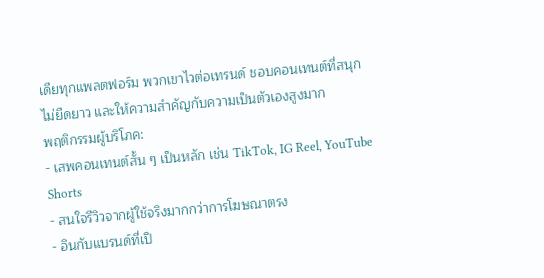เดียทุกแพลตฟอร์ม พวกเขาไวต่อเทรนด์ ชอบคอนเทนต์ที่สนุก ไม่ยืดยาว และให้ความสำคัญกับความเป็นตัวเองสูงมาก
พฤติกรรมผู้บริโภค:
- เสพคอนเทนต์สั้น ๆ เป็นหลัก เช่น TikTok, IG Reel, YouTube Shorts
- สนใจรีวิวจากผู้ใช้จริงมากกว่าการโฆษณาตรง
- อินกับแบรนด์ที่เปิ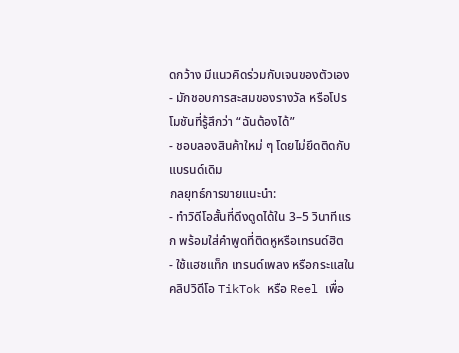ดกว้าง มีแนวคิดร่วมกับเจนของตัวเอง
- มักชอบการสะสมของรางวัล หรือโปรโมชันที่รู้สึกว่า “ฉันต้องได้”
- ชอบลองสินค้าใหม่ ๆ โดยไม่ยึดติดกับแบรนด์เดิม
กลยุทธ์การขายแนะนำ:
- ทำวิดีโอสั้นที่ดึงดูดได้ใน 3–5 วินาทีแรก พร้อมใส่คำพูดที่ติดหูหรือเทรนด์ฮิต
- ใช้แฮชแท็ก เทรนด์เพลง หรือกระแสในคลิปวิดีโอ TikTok หรือ Reel เพื่อ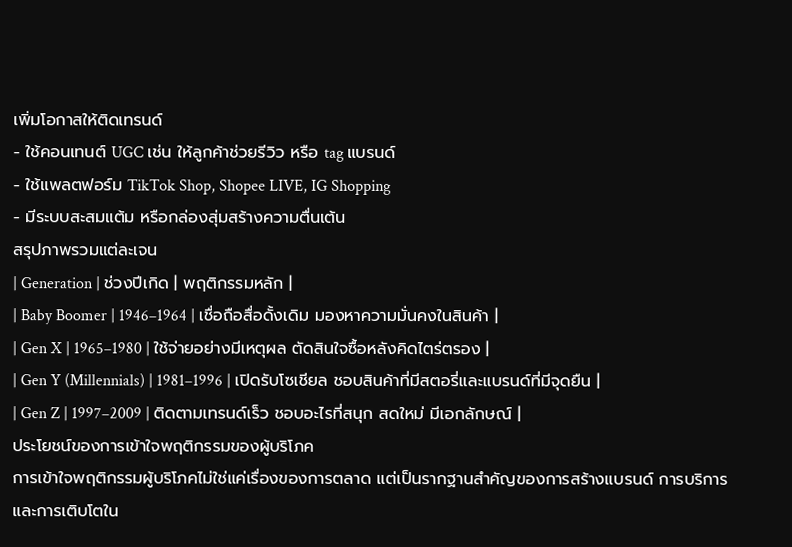เพิ่มโอกาสให้ติดเทรนด์
- ใช้คอนเทนต์ UGC เช่น ให้ลูกค้าช่วยรีวิว หรือ tag แบรนด์
- ใช้แพลตฟอร์ม TikTok Shop, Shopee LIVE, IG Shopping
- มีระบบสะสมแต้ม หรือกล่องสุ่มสร้างความตื่นเต้น
สรุปภาพรวมแต่ละเจน
| Generation | ช่วงปีเกิด | พฤติกรรมหลัก |
| Baby Boomer | 1946–1964 | เชื่อถือสื่อดั้งเดิม มองหาความมั่นคงในสินค้า |
| Gen X | 1965–1980 | ใช้จ่ายอย่างมีเหตุผล ตัดสินใจซื้อหลังคิดไตร่ตรอง |
| Gen Y (Millennials) | 1981–1996 | เปิดรับโซเชียล ชอบสินค้าที่มีสตอรี่และแบรนด์ที่มีจุดยืน |
| Gen Z | 1997–2009 | ติดตามเทรนด์เร็ว ชอบอะไรที่สนุก สดใหม่ มีเอกลักษณ์ |
ประโยชน์ของการเข้าใจพฤติกรรมของผู้บริโภค
การเข้าใจพฤติกรรมผู้บริโภคไม่ใช่แค่เรื่องของการตลาด แต่เป็นรากฐานสำคัญของการสร้างแบรนด์ การบริการ และการเติบโตใน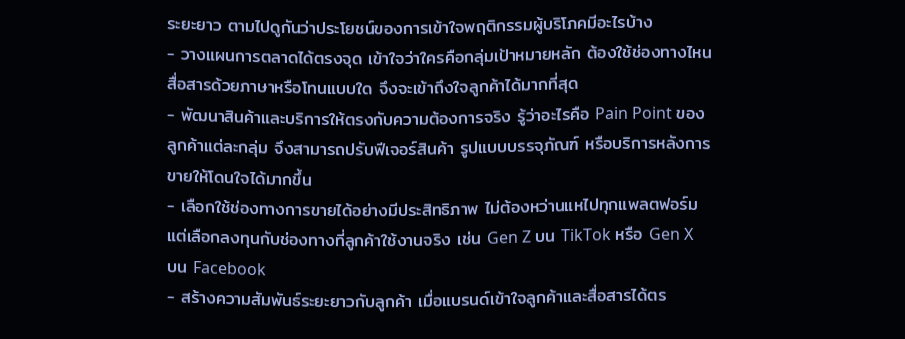ระยะยาว ตามไปดูกันว่าประโยชน์ของการเข้าใจพฤติกรรมผู้บริโภคมีอะไรบ้าง
- วางแผนการตลาดได้ตรงจุด เข้าใจว่าใครคือกลุ่มเป้าหมายหลัก ต้องใช้ช่องทางไหน สื่อสารด้วยภาษาหรือโทนแบบใด จึงจะเข้าถึงใจลูกค้าได้มากที่สุด
- พัฒนาสินค้าและบริการให้ตรงกับความต้องการจริง รู้ว่าอะไรคือ Pain Point ของลูกค้าแต่ละกลุ่ม จึงสามารถปรับฟีเจอร์สินค้า รูปแบบบรรจุภัณฑ์ หรือบริการหลังการขายให้โดนใจได้มากขึ้น
- เลือกใช้ช่องทางการขายได้อย่างมีประสิทธิภาพ ไม่ต้องหว่านแหไปทุกแพลตฟอร์ม แต่เลือกลงทุนกับช่องทางที่ลูกค้าใช้งานจริง เช่น Gen Z บน TikTok หรือ Gen X บน Facebook
- สร้างความสัมพันธ์ระยะยาวกับลูกค้า เมื่อแบรนด์เข้าใจลูกค้าและสื่อสารได้ตร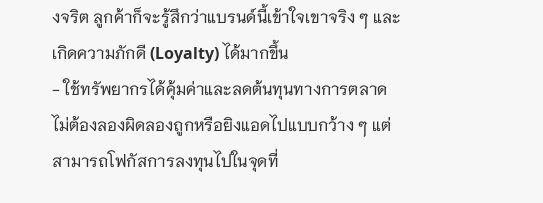งจริต ลูกค้าก็จะรู้สึกว่าแบรนด์นี้เข้าใจเขาจริง ๆ และเกิดความภักดี (Loyalty) ได้มากขึ้น
- ใช้ทรัพยากรได้คุ้มค่าและลดต้นทุนทางการตลาด ไม่ต้องลองผิดลองถูกหรือยิงแอดไปแบบกว้าง ๆ แต่สามารถโฟกัสการลงทุนไปในจุดที่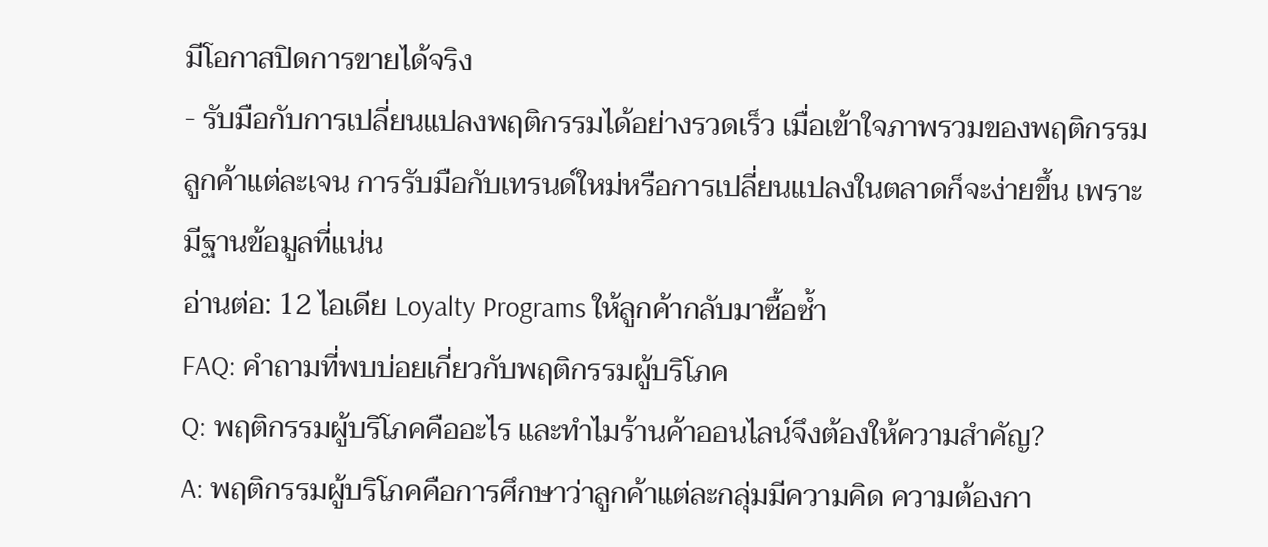มีโอกาสปิดการขายได้จริง
- รับมือกับการเปลี่ยนแปลงพฤติกรรมได้อย่างรวดเร็ว เมื่อเข้าใจภาพรวมของพฤติกรรมลูกค้าแต่ละเจน การรับมือกับเทรนด์ใหม่หรือการเปลี่ยนแปลงในตลาดก็จะง่ายขึ้น เพราะมีฐานข้อมูลที่แน่น
อ่านต่อ: 12 ไอเดีย Loyalty Programs ให้ลูกค้ากลับมาซื้อซ้ำ
FAQ: คำถามที่พบบ่อยเกี่ยวกับพฤติกรรมผู้บริโภค
Q: พฤติกรรมผู้บริโภคคืออะไร และทำไมร้านค้าออนไลน์จึงต้องให้ความสำคัญ?
A: พฤติกรรมผู้บริโภคคือการศึกษาว่าลูกค้าแต่ละกลุ่มมีความคิด ความต้องกา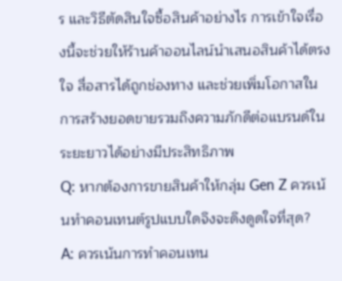ร และวิธีตัดสินใจซื้อสินค้าอย่างไร การเข้าใจเรื่องนี้จะช่วยให้ร้านค้าออนไลน์นำเสนอสินค้าได้ตรงใจ สื่อสารได้ถูกช่องทาง และช่วยเพิ่มโอกาสในการสร้างยอดขายรวมถึงความภักดีต่อแบรนด์ในระยะยาวได้อย่างมีประสิทธิภาพ
Q: หากต้องการขายสินค้าให้กลุ่ม Gen Z ควรเน้นทำคอนเทนต์รูปแบบใดจึงจะดึงดูดใจที่สุด?
A: ควรเน้นการทำคอนเทน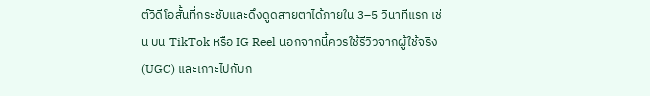ต์วิดีโอสั้นที่กระชับและดึงดูดสายตาได้ภายใน 3–5 วินาทีแรก เช่น บน TikTok หรือ IG Reel นอกจากนี้ควรใช้รีวิวจากผู้ใช้จริง (UGC) และเกาะไปกับก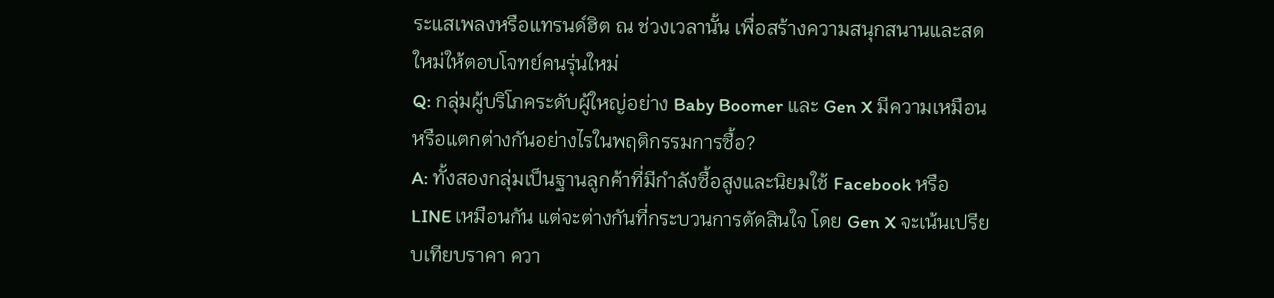ระแสเพลงหรือแทรนด์ฮิต ณ ช่วงเวลานั้น เพื่อสร้างความสนุกสนานและสดใหม่ให้ตอบโจทย์คนรุ่นใหม่
Q: กลุ่มผู้บริโภคระดับผู้ใหญ่อย่าง Baby Boomer และ Gen X มีความเหมือนหรือแตกต่างกันอย่างไรในพฤติกรรมการซื้อ?
A: ทั้งสองกลุ่มเป็นฐานลูกค้าที่มีกำลังซื้อสูงและนิยมใช้ Facebook หรือ LINE เหมือนกัน แต่จะต่างกันที่กระบวนการตัดสินใจ โดย Gen X จะเน้นเปรียบเทียบราคา ควา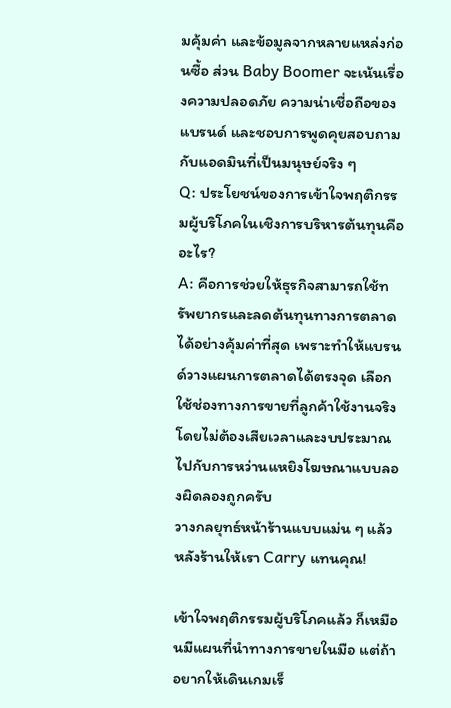มคุ้มค่า และข้อมูลจากหลายแหล่งก่อนซื้อ ส่วน Baby Boomer จะเน้นเรื่องความปลอดภัย ความน่าเชื่อถือของแบรนด์ และชอบการพูดคุยสอบถามกับแอดมินที่เป็นมนุษย์จริง ๆ
Q: ประโยชน์ของการเข้าใจพฤติกรรมผู้บริโภคในเชิงการบริหารต้นทุนคืออะไร?
A: คือการช่วยให้ธุรกิจสามารถใช้ทรัพยากรและลดต้นทุนทางการตลาดได้อย่างคุ้มค่าที่สุด เพราะทำให้แบรนด์วางแผนการตลาดได้ตรงจุด เลือกใช้ช่องทางการขายที่ลูกค้าใช้งานจริง โดยไม่ต้องเสียเวลาและงบประมาณไปกับการหว่านแหยิงโฆษณาแบบลองผิดลองถูกครับ
วางกลยุทธ์หน้าร้านแบบแม่น ๆ แล้วหลังร้านให้เรา Carry แทนคุณ!

เข้าใจพฤติกรรมผู้บริโภคแล้ว ก็เหมือนมีแผนที่นำทางการขายในมือ แต่ถ้าอยากให้เดินเกมเร็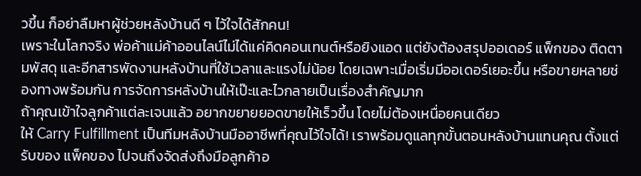วขึ้น ก็อย่าลืมหาผู้ช่วยหลังบ้านดี ๆ ไว้ใจได้สักคน!
เพราะในโลกจริง พ่อค้าแม่ค้าออนไลน์ไม่ได้แค่คิดคอนเทนต์หรือยิงแอด แต่ยังต้องสรุปออเดอร์ แพ็กของ ติดตามพัสดุ และอีกสารพัดงานหลังบ้านที่ใช้เวลาและแรงไม่น้อย โดยเฉพาะเมื่อเริ่มมีออเดอร์เยอะขึ้น หรือขายหลายช่องทางพร้อมกัน การจัดการหลังบ้านให้เป๊ะและไวกลายเป็นเรื่องสำคัญมาก
ถ้าคุณเข้าใจลูกค้าแต่ละเจนแล้ว อยากขยายยอดขายให้เร็วขึ้น โดยไม่ต้องเหนื่อยคนเดียว
ให้ Carry Fulfillment เป็นทีมหลังบ้านมืออาชีพที่คุณไว้ใจได้! เราพร้อมดูแลทุกขั้นตอนหลังบ้านแทนคุณ ตั้งแต่รับของ แพ็คของ ไปจนถึงจัดส่งถึงมือลูกค้าอ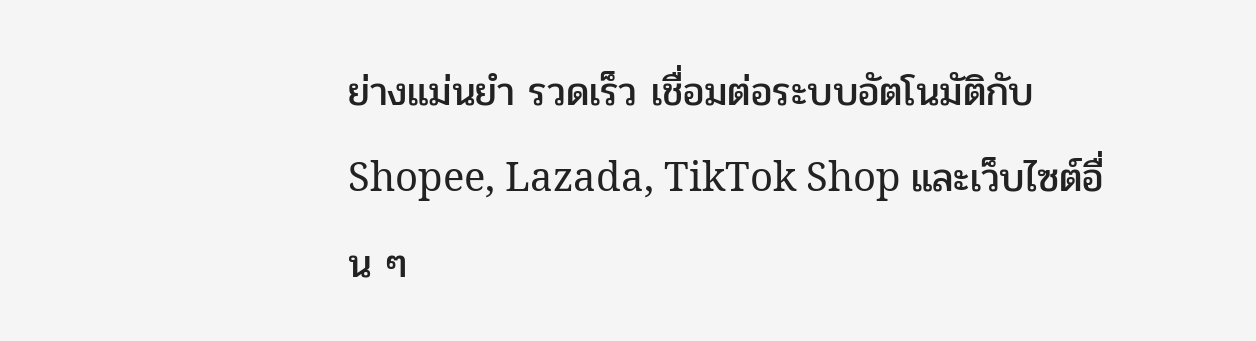ย่างแม่นยำ รวดเร็ว เชื่อมต่อระบบอัตโนมัติกับ Shopee, Lazada, TikTok Shop และเว็บไซต์อื่น ๆ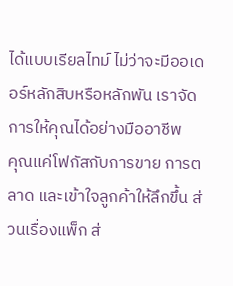ได้แบบเรียลไทม์ ไม่ว่าจะมีออเดอร์หลักสิบหรือหลักพัน เราจัดการให้คุณได้อย่างมืออาชีพ
คุณแค่โฟกัสกับการขาย การตลาด และเข้าใจลูกค้าให้ลึกขึ้น ส่วนเรื่องแพ็ก ส่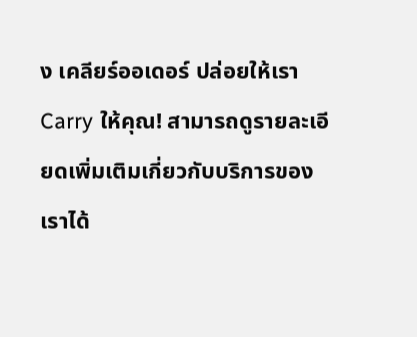ง เคลียร์ออเดอร์ ปล่อยให้เรา Carry ให้คุณ! สามารถดูรายละเอียดเพิ่มเติมเกี่ยวกับบริการของเราได้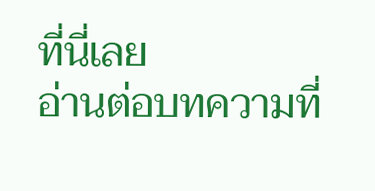ที่นี่เลย
อ่านต่อบทความที่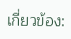เกี่ยวข้อง: